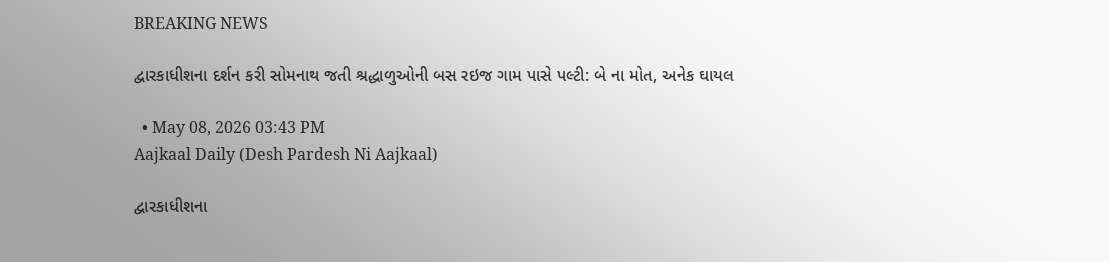BREAKING NEWS

દ્વારકાધીશના દર્શન કરી સોમનાથ જતી શ્રદ્ધાળુઓની બસ રઇજ ગામ પાસે પલ્ટી: બે ના મોત, અનેક ઘાયલ

  • May 08, 2026 03:43 PM
Aajkaal Daily (Desh Pardesh Ni Aajkaal)

દ્વારકાધીશના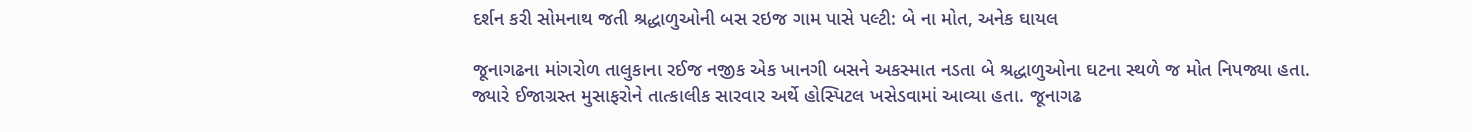દર્શન કરી સોમનાથ જતી શ્રદ્ધાળુઓની બસ રઇજ ગામ પાસે પલ્ટી: બે ના મોત, અનેક ઘાયલ

જૂનાગઢના માંગરોળ તાલુકાના રઈજ નજીક એક ખાનગી બસને અકસ્માત નડતા બે શ્રદ્ધાળુઓના ઘટના સ્થળે જ મોત નિપજ્યા હતા.
જ્યારે ઈજાગ્રસ્ત મુસાફરોને તાત્કાલીક સારવાર અર્થે હોસ્પિટલ ખસેડવામાં આવ્યા હતા. જૂનાગઢ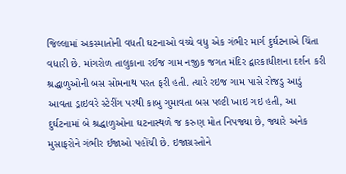જિલ્લામાં અકસ્માતોની વધતી ઘટનાઓ વચ્ચે વધુ એક ગંભીર માર્ગ દુર્ઘટનાએ ચિંતા વધારી છે. માંગરોળ તાલુકાના રઈજ ગામ નજીક જગત મંદિર દ્વારકાધીશના દર્શન કરી શ્રદ્ધાળુઓની બસ સોમનાથ પરત ફરી હતી. ત્યારે રઇજ ગામ પાસે રોજડુ આડું આવતા ડ્રાઇવરે સ્ટેરીંગ પરથી કાબુ ગુમાવતા બસ પલ્ટી ખાઇ ગઇ હતી, આ દુર્ઘટનામાં બે શ્રદ્ધાળુઓના ઘટનાસ્થળે જ કરુણ મોત નિપજ્યા છે, જ્યારે અનેક મુસાફરોને ગંભીર ઈજાઓ પહોંચી છે. ઇજાગ્રસ્તોને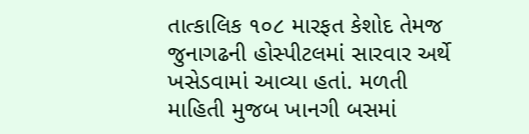તાત્કાલિક ૧૦૮ મારફત કેશોદ તેમજ જુનાગઢની હોસ્પીટલમાં સારવાર અર્થે ખસેડવામાં આવ્યા હતાં. મળતી માહિતી મુજબ ખાનગી બસમાં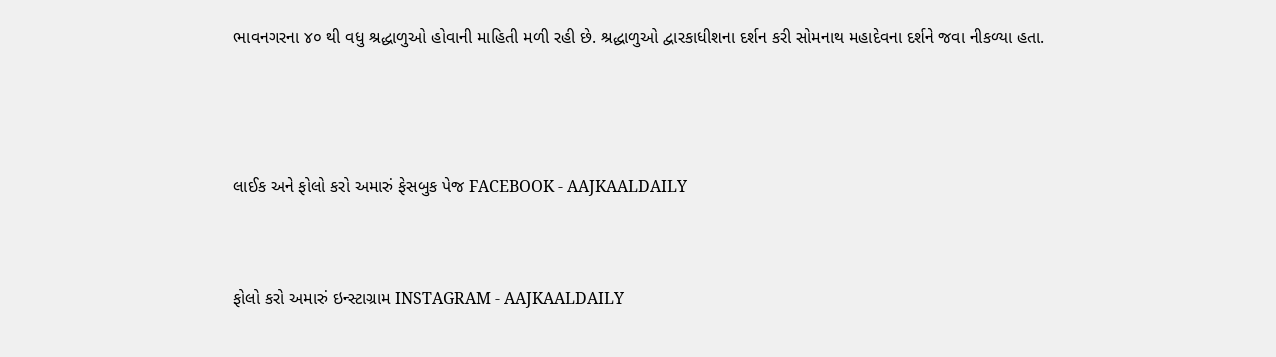ભાવનગરના ૪૦ થી વધુ શ્રદ્ધાળુઓ હોવાની માહિતી મળી રહી છે. શ્રદ્ધાળુઓ દ્વારકાધીશના દર્શન કરી સોમનાથ મહાદેવના દર્શને જવા નીકળ્યા હતા.



લાઈક અને ફોલો કરો અમારું ફેસબુક પેજ FACEBOOK - AAJKAALDAILY


ફોલો કરો અમારું ઇન્સ્ટાગ્રામ INSTAGRAM - AAJKAALDAILY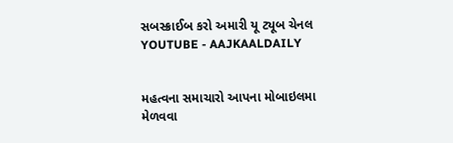સબસ્ક્રાઈબ કરો અમારી યૂ ટ્યૂબ ચેનલ YOUTUBE - AAJKAALDAILY


મહત્વના સમાચારો આપના મોબાઇલમા મેળવવા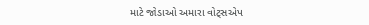માટે જોડાઓ અમારા વોટ્સએપ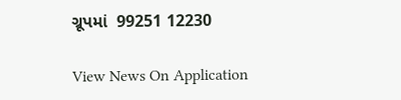ગ્રૂપમાં  99251 12230

View News On Application